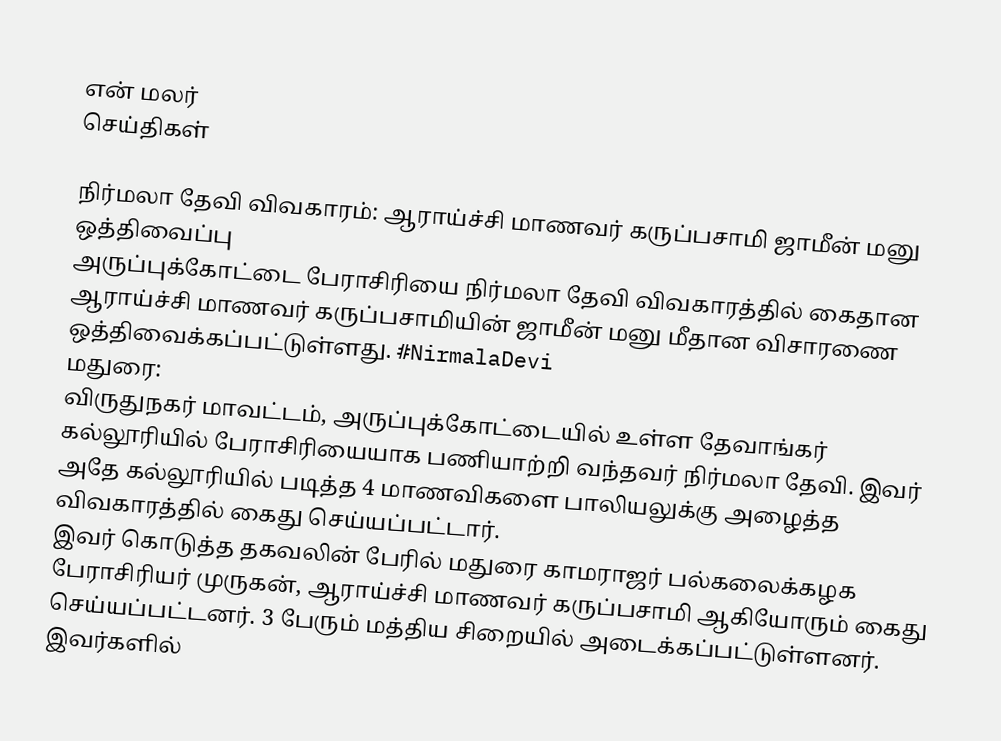என் மலர்
செய்திகள்

நிர்மலா தேவி விவகாரம்: ஆராய்ச்சி மாணவர் கருப்பசாமி ஜாமீன் மனு ஒத்திவைப்பு
அருப்புக்கோட்டை பேராசிரியை நிர்மலா தேவி விவகாரத்தில் கைதான ஆராய்ச்சி மாணவர் கருப்பசாமியின் ஜாமீன் மனு மீதான விசாரணை ஒத்திவைக்கப்பட்டுள்ளது. #NirmalaDevi
மதுரை:
விருதுநகர் மாவட்டம், அருப்புக்கோட்டையில் உள்ள தேவாங்கர் கல்லூரியில் பேராசிரியையாக பணியாற்றி வந்தவர் நிர்மலா தேவி. இவர் அதே கல்லூரியில் படித்த 4 மாணவிகளை பாலியலுக்கு அழைத்த விவகாரத்தில் கைது செய்யப்பட்டார்.
இவர் கொடுத்த தகவலின் பேரில் மதுரை காமராஜர் பல்கலைக்கழக பேராசிரியர் முருகன், ஆராய்ச்சி மாணவர் கருப்பசாமி ஆகியோரும் கைது செய்யப்பட்டனர். 3 பேரும் மத்திய சிறையில் அடைக்கப்பட்டுள்ளனர்.
இவர்களில்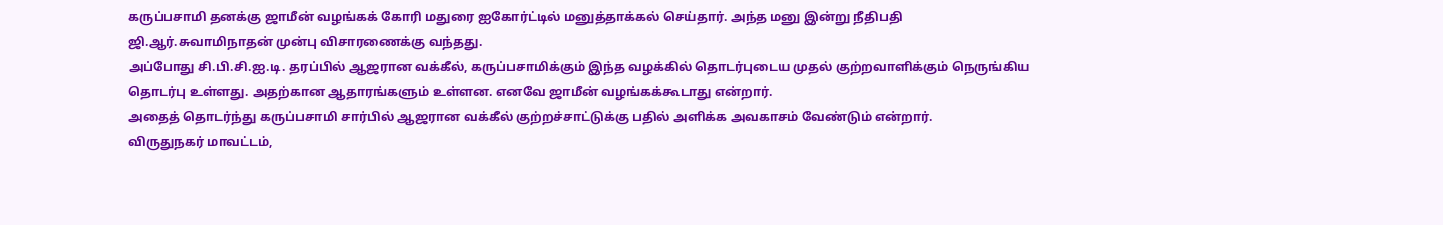கருப்பசாமி தனக்கு ஜாமீன் வழங்கக் கோரி மதுரை ஐகோர்ட்டில் மனுத்தாக்கல் செய்தார். அந்த மனு இன்று நீதிபதி ஜி.ஆர்.சுவாமிநாதன் முன்பு விசாரணைக்கு வந்தது.
அப்போது சி.பி.சி.ஐ.டி. தரப்பில் ஆஜரான வக்கீல், கருப்பசாமிக்கும் இந்த வழக்கில் தொடர்புடைய முதல் குற்றவாளிக்கும் நெருங்கிய தொடர்பு உள்ளது. அதற்கான ஆதாரங்களும் உள்ளன. எனவே ஜாமீன் வழங்கக்கூடாது என்றார்.
அதைத் தொடர்ந்து கருப்பசாமி சார்பில் ஆஜரான வக்கீல் குற்றச்சாட்டுக்கு பதில் அளிக்க அவகாசம் வேண்டும் என்றார்.
விருதுநகர் மாவட்டம்,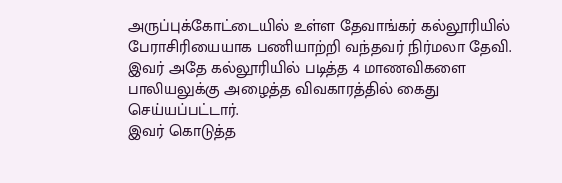அருப்புக்கோட்டையில் உள்ள தேவாங்கர் கல்லூரியில் பேராசிரியையாக பணியாற்றி வந்தவர் நிர்மலா தேவி. இவர் அதே கல்லூரியில் படித்த 4 மாணவிகளை பாலியலுக்கு அழைத்த விவகாரத்தில் கைது செய்யப்பட்டார்.
இவர் கொடுத்த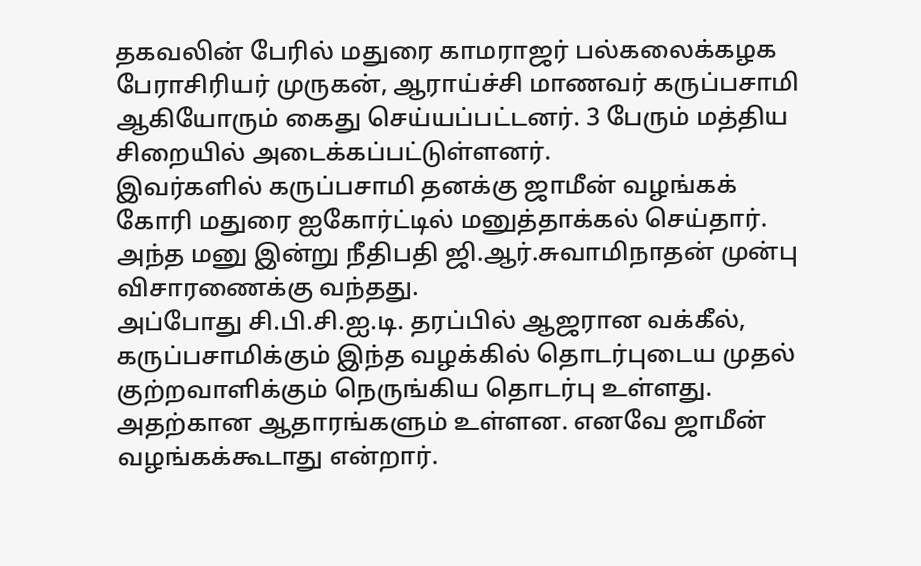தகவலின் பேரில் மதுரை காமராஜர் பல்கலைக்கழக பேராசிரியர் முருகன், ஆராய்ச்சி மாணவர் கருப்பசாமி ஆகியோரும் கைது செய்யப்பட்டனர். 3 பேரும் மத்திய சிறையில் அடைக்கப்பட்டுள்ளனர்.
இவர்களில் கருப்பசாமி தனக்கு ஜாமீன் வழங்கக் கோரி மதுரை ஐகோர்ட்டில் மனுத்தாக்கல் செய்தார். அந்த மனு இன்று நீதிபதி ஜி.ஆர்.சுவாமிநாதன் முன்பு விசாரணைக்கு வந்தது.
அப்போது சி.பி.சி.ஐ.டி. தரப்பில் ஆஜரான வக்கீல், கருப்பசாமிக்கும் இந்த வழக்கில் தொடர்புடைய முதல் குற்றவாளிக்கும் நெருங்கிய தொடர்பு உள்ளது. அதற்கான ஆதாரங்களும் உள்ளன. எனவே ஜாமீன் வழங்கக்கூடாது என்றார்.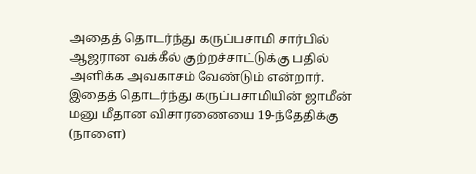அதைத் தொடர்ந்து கருப்பசாமி சார்பில் ஆஜரான வக்கீல் குற்றச்சாட்டுக்கு பதில் அளிக்க அவகாசம் வேண்டும் என்றார்.
இதைத் தொடர்ந்து கருப்பசாமியின் ஜாமீன் மனு மீதான விசாரணையை 19-ந்தேதிக்கு (நாளை)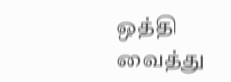ஒத்தி வைத்து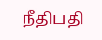நீதிபதி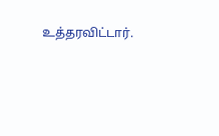உத்தரவிட்டார்.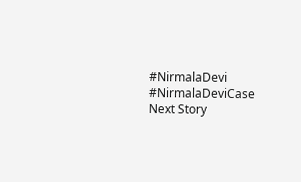#NirmalaDevi #NirmalaDeviCase
Next Story